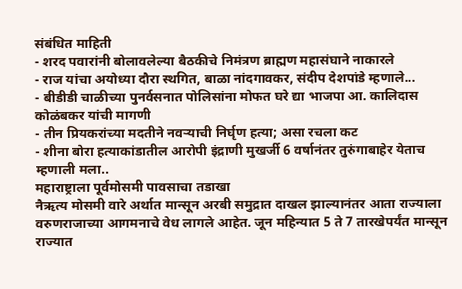संबंधित माहिती
- शरद पवारांनी बोलावलेल्या बैठकीचे निमंत्रण ब्राह्मण महासंघाने नाकारले
- राज यांचा अयोध्या दौरा स्थगित, बाळा नांदगावकर, संदीप देशपांडे म्हणाले...
- बीडीडी चाळीच्या पुनर्वसनात पोलिसांना मोफत घरे द्या भाजपा आ. कालिदास कोळंबकर यांची मागणी
- तीन प्रियकरांच्या मदतीने नवऱ्याची निर्घृण हत्या; असा रचला कट
- शीना बोरा हत्याकांडातील आरोपी इंद्राणी मुखर्जी 6 वर्षानंतर तुरुंगाबाहेर येताच म्हणाली मला..
महाराष्ट्राला पूर्वमोसमी पावसाचा तडाखा
नैऋत्य मोसमी वारे अर्थात मान्सून अरबी समुद्रात दाखल झाल्यानंतर आता राज्याला वरुणराजाच्या आगमनाचे वेध लागले आहेत. जून महिन्यात 5 ते 7 तारखेपर्यंत मान्सून राज्यात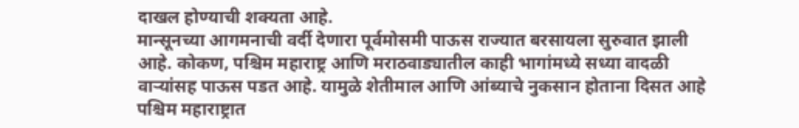दाखल होण्याची शक्यता आहे.
मान्सूनच्या आगमनाची वर्दी देणारा पूर्वमोसमी पाऊस राज्यात बरसायला सुरुवात झाली आहे. कोकण, पश्चिम महाराष्ट्र आणि मराठवाड्यातील काही भागांमध्ये सध्या वादळी वाऱ्यांसह पाऊस पडत आहे. यामुळे शेतीमाल आणि आंब्याचे नुकसान होताना दिसत आहे
पश्चिम महाराष्ट्रात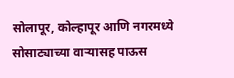सोलापूर, कोल्हापूर आणि नगरमध्ये सोसाट्याच्या वाऱ्यासह पाऊस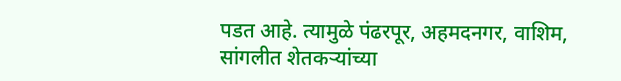पडत आहे. त्यामुळे पंढरपूर, अहमदनगर, वाशिम, सांगलीत शेतकऱ्यांच्या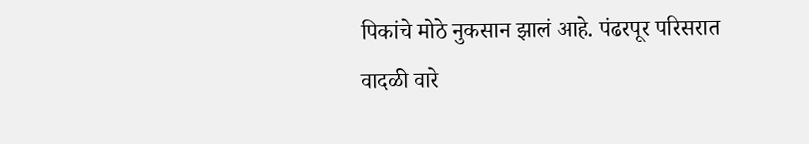पिकांचे मोठे नुकसान झालं आहे. पंढरपूर परिसरात वादळी वारे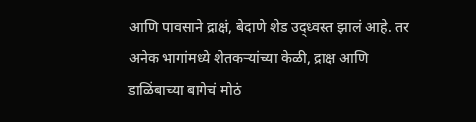आणि पावसाने द्राक्षं, बेदाणे शेड उद्ध्वस्त झालं आहे. तर अनेक भागांमध्ये शेतकऱ्यांच्या केळी, द्राक्ष आणि डाळिंबाच्या बागेचं मोठं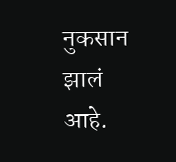नुकसान झालं आहे.